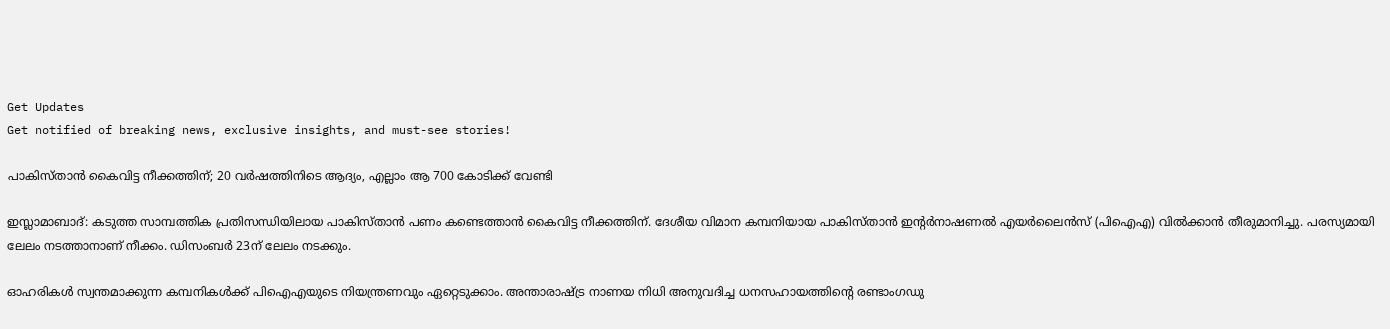Get Updates
Get notified of breaking news, exclusive insights, and must-see stories!

പാകിസ്താന്‍ കൈവിട്ട നീക്കത്തിന്; 20 വര്‍ഷത്തിനിടെ ആദ്യം, എല്ലാം ആ 700 കോടിക്ക് വേണ്ടി

ഇസ്ലാമാബാദ്: കടുത്ത സാമ്പത്തിക പ്രതിസന്ധിയിലായ പാകിസ്താന്‍ പണം കണ്ടെത്താന്‍ കൈവിട്ട നീക്കത്തിന്. ദേശീയ വിമാന കമ്പനിയായ പാകിസ്താന്‍ ഇന്റര്‍നാഷണല്‍ എയര്‍ലൈന്‍സ് (പിഐഎ) വില്‍ക്കാന്‍ തീരുമാനിച്ചു. പരസ്യമായി ലേലം നടത്താനാണ് നീക്കം. ഡിസംബര്‍ 23ന് ലേലം നടക്കും.

ഓഹരികള്‍ സ്വന്തമാക്കുന്ന കമ്പനികള്‍ക്ക് പിഐഎയുടെ നിയന്ത്രണവും ഏറ്റെടുക്കാം. അന്താരാഷ്ട്ര നാണയ നിധി അനുവദിച്ച ധനസഹായത്തിന്റെ രണ്ടാംഗഡു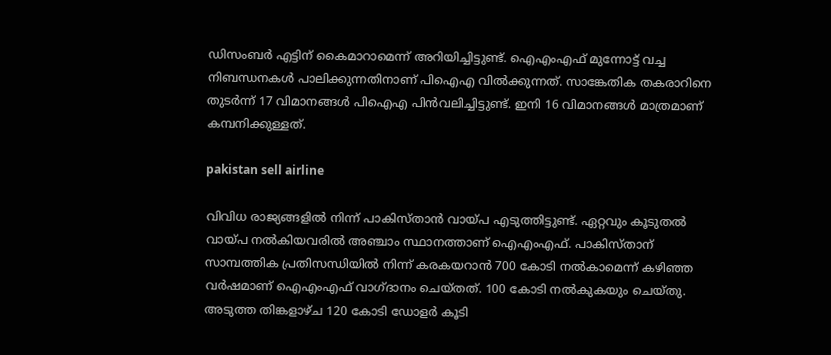ഡിസംബര്‍ എട്ടിന് കൈമാറാമെന്ന് അറിയിച്ചിട്ടുണ്ട്. ഐഎംഎഫ് മുന്നോട്ട് വച്ച നിബന്ധനകള്‍ പാലിക്കുന്നതിനാണ് പിഐഎ വില്‍ക്കുന്നത്. സാങ്കേതിക തകരാറിനെ തുടര്‍ന്ന് 17 വിമാനങ്ങള്‍ പിഐഎ പിന്‍വലിച്ചിട്ടുണ്ട്. ഇനി 16 വിമാനങ്ങള്‍ മാത്രമാണ് കമ്പനിക്കുള്ളത്.

pakistan sell airline

വിവിധ രാജ്യങ്ങളില്‍ നിന്ന് പാകിസ്താന്‍ വായ്പ എടുത്തിട്ടുണ്ട്. ഏറ്റവും കൂടുതല്‍ വായ്പ നല്‍കിയവരില്‍ അഞ്ചാം സ്ഥാനത്താണ് ഐഎംഎഫ്. പാകിസ്താന് സാമ്പത്തിക പ്രതിസന്ധിയില്‍ നിന്ന് കരകയറാന്‍ 700 കോടി നല്‍കാമെന്ന് കഴിഞ്ഞ വര്‍ഷമാണ് ഐഎംഎഫ് വാഗ്ദാനം ചെയ്തത്. 100 കോടി നല്‍കുകയും ചെയ്തു. അടുത്ത തിങ്കളാഴ്ച 120 കോടി ഡോളര്‍ കൂടി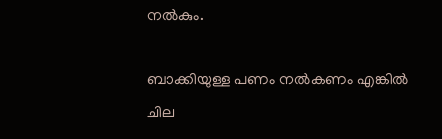നല്‍കും.

ബാക്കിയുള്ള പണം നല്‍കണം എങ്കില്‍ ചില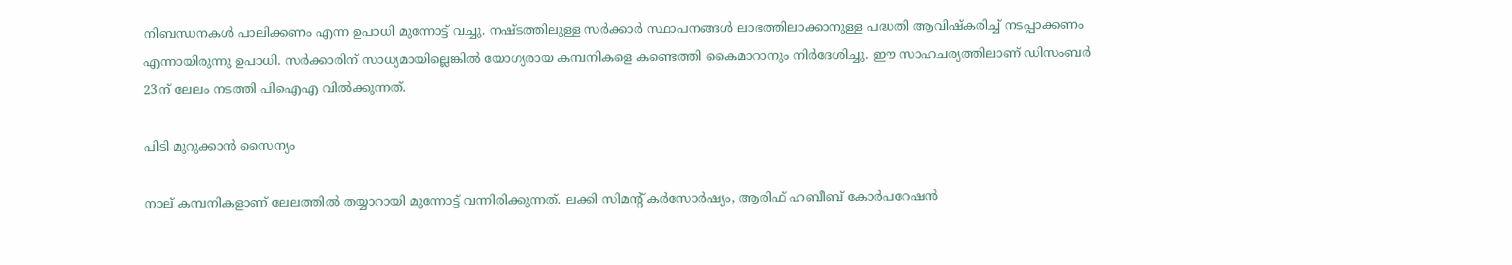നിബന്ധനകള്‍ പാലിക്കണം എന്ന ഉപാധി മുന്നോട്ട് വച്ചു. നഷ്ടത്തിലുള്ള സര്‍ക്കാര്‍ സ്ഥാപനങ്ങള്‍ ലാഭത്തിലാക്കാനുള്ള പദ്ധതി ആവിഷ്‌കരിച്ച് നടപ്പാക്കണം എന്നായിരുന്നു ഉപാധി. സര്‍ക്കാരിന് സാധ്യമായില്ലെങ്കില്‍ യോഗ്യരായ കമ്പനികളെ കണ്ടെത്തി കൈമാറാനും നിര്‍ദേശിച്ചു. ഈ സാഹചര്യത്തിലാണ് ഡിസംബര്‍ 23ന് ലേലം നടത്തി പിഐഎ വില്‍ക്കുന്നത്.

പിടി മുറുക്കാന്‍ സൈന്യം

നാല് കമ്പനികളാണ് ലേലത്തില്‍ തയ്യാറായി മുന്നോട്ട് വന്നിരിക്കുന്നത്. ലക്കി സിമന്റ് കര്‍സോര്‍ഷ്യം, ആരിഫ് ഹബീബ് കോര്‍പറേഷന്‍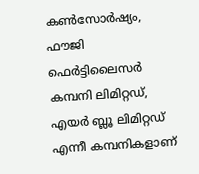കണ്‍സോര്‍ഷ്യം, ഫൗജി ഫെര്‍ട്ടിലൈസര്‍ കമ്പനി ലിമിറ്റഡ്, എയര്‍ ബ്ലൂ ലിമിറ്റഡ് എന്നീ കമ്പനികളാണ്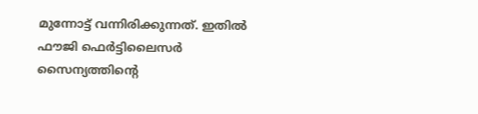മുന്നോട്ട് വന്നിരിക്കുന്നത്. ഇതില്‍ ഫൗജി ഫെര്‍ട്ടിലൈസര്‍ സൈന്യത്തിന്റെ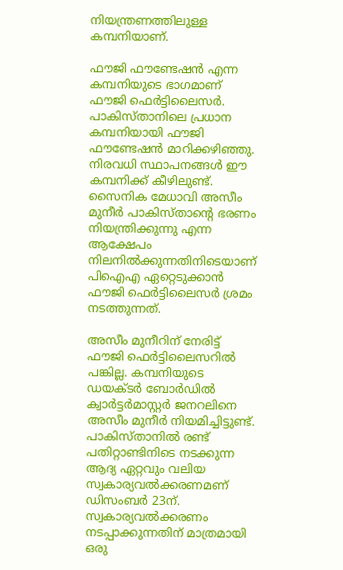നിയന്ത്രണത്തിലുള്ള കമ്പനിയാണ്.

ഫൗജി ഫൗണ്ടേഷന്‍ എന്ന കമ്പനിയുടെ ഭാഗമാണ് ഫൗജി ഫെര്‍ട്ടിലൈസര്‍. പാകിസ്താനിലെ പ്രധാന കമ്പനിയായി ഫൗജി ഫൗണ്ടേഷന്‍ മാറിക്കഴിഞ്ഞു. നിരവധി സ്ഥാപനങ്ങള്‍ ഈ കമ്പനിക്ക് കീഴിലുണ്ട്. സൈനിക മേധാവി അസീം മുനീര്‍ പാകിസ്താന്റെ ഭരണം നിയന്ത്രിക്കുന്നു എന്ന ആക്ഷേപം നിലനില്‍ക്കുന്നതിനിടെയാണ് പിഐഎ ഏറ്റെടുക്കാന്‍ ഫൗജി ഫെര്‍ട്ടിലൈസര്‍ ശ്രമം നടത്തുന്നത്.

അസീം മുനീറിന് നേരിട്ട് ഫൗജി ഫെര്‍ട്ടിലൈസറില്‍ പങ്കില്ല. കമ്പനിയുടെ ഡയക്ടര്‍ ബോര്‍ഡില്‍ ക്വാര്‍ട്ടര്‍മാസ്റ്റര്‍ ജനറലിനെ അസീം മുനീര്‍ നിയമിച്ചിട്ടുണ്ട്. പാകിസ്താനില്‍ രണ്ട് പതിറ്റാണ്ടിനിടെ നടക്കുന്ന ആദ്യ ഏറ്റവും വലിയ സ്വകാര്യവല്‍ക്കരണമണ് ഡിസംബര്‍ 23ന്. സ്വകാര്യവല്‍ക്കരണം നടപ്പാക്കുന്നതിന് മാത്രമായി ഒരു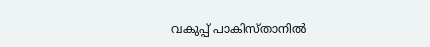വകുപ്പ് പാകിസ്താനില്‍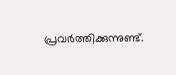പ്രവര്‍ത്തിക്കുന്നുണ്ട്.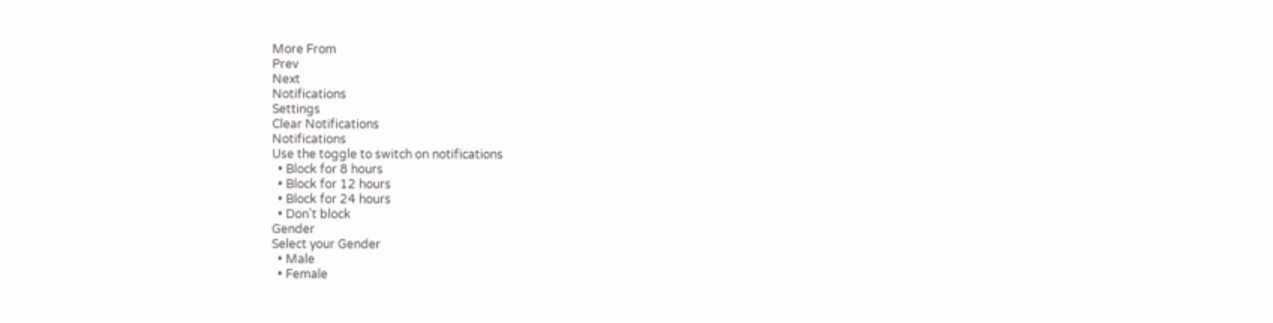More From
Prev
Next
Notifications
Settings
Clear Notifications
Notifications
Use the toggle to switch on notifications
  • Block for 8 hours
  • Block for 12 hours
  • Block for 24 hours
  • Don't block
Gender
Select your Gender
  • Male
  • Female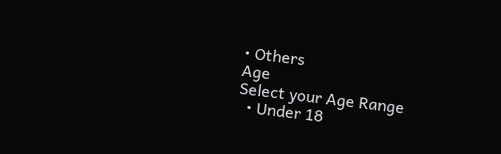• Others
Age
Select your Age Range
  • Under 18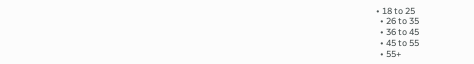• 18 to 25
  • 26 to 35
  • 36 to 45
  • 45 to 55
  • 55+